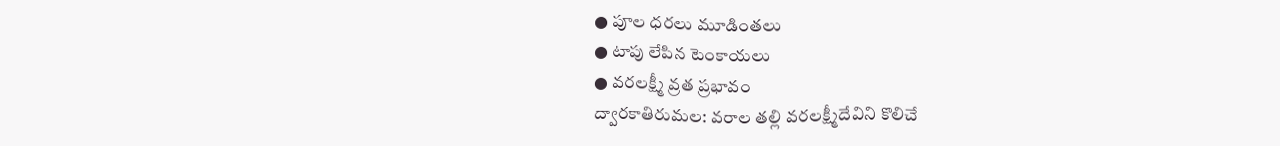● పూల ధరలు మూడింతలు
● టాపు లేపిన టెంకాయలు
● వరలక్ష్మీ వ్రత ప్రభావం
ద్వారకాతిరుమల: వరాల తల్లి వరలక్ష్మీదేవిని కొలిచే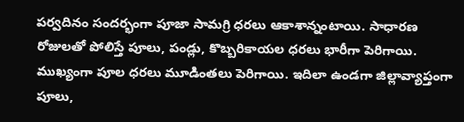పర్వదినం సందర్భంగా పూజా సామగ్రి ధరలు ఆకాశాన్నంటాయి. సాధారణ రోజులతో పోలిస్తే పూలు, పండ్లు, కొబ్బరికాయల ధరలు భారీగా పెరిగాయి. ముఖ్యంగా పూల ధరలు మూడింతలు పెరిగాయి. ఇదిలా ఉండగా జిల్లావ్యాప్తంగా పూలు,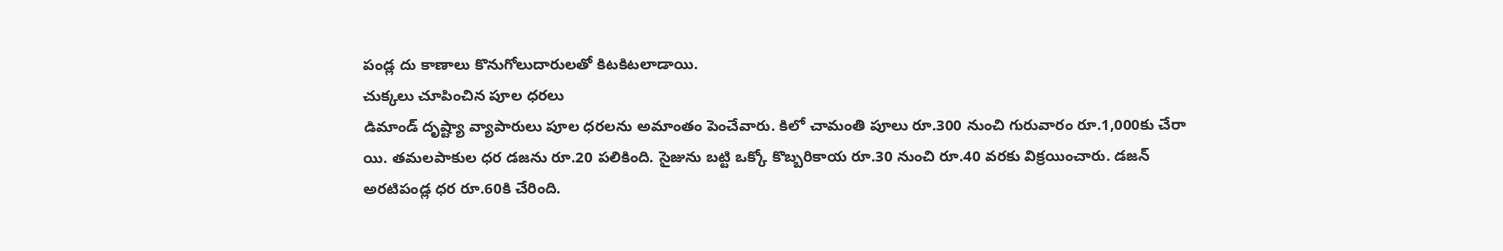పండ్ల దు కాణాలు కొనుగోలుదారులతో కిటకిటలాడాయి.
చుక్కలు చూపించిన పూల ధరలు
డిమాండ్ దృష్ట్యా వ్యాపారులు పూల ధరలను అమాంతం పెంచేవారు. కిలో చామంతి పూలు రూ.300 నుంచి గురువారం రూ.1,000కు చేరా యి. తమలపాకుల ధర డజను రూ.20 పలికింది. సైజును బట్టి ఒక్కో కొబ్బరికాయ రూ.30 నుంచి రూ.40 వరకు విక్రయించారు. డజన్ అరటిపండ్ల ధర రూ.60కి చేరింది.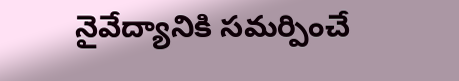నైవేద్యానికి సమర్పించే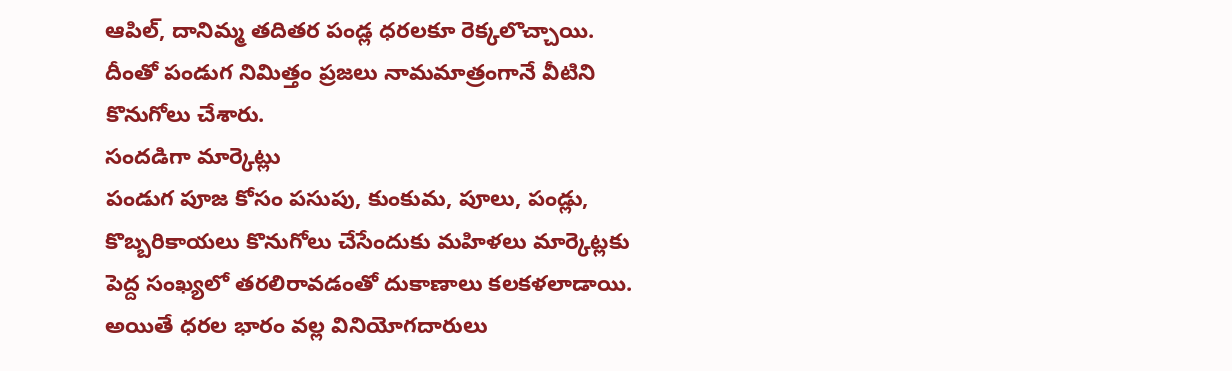ఆపిల్, దానిమ్మ తదితర పండ్ల ధరలకూ రెక్కలొచ్చాయి. దీంతో పండుగ నిమిత్తం ప్రజలు నామమాత్రంగానే వీటిని కొనుగోలు చేశారు.
సందడిగా మార్కెట్లు
పండుగ పూజ కోసం పసుపు, కుంకుమ, పూలు, పండ్లు, కొబ్బరికాయలు కొనుగోలు చేసేందుకు మహిళలు మార్కెట్లకు పెద్ద సంఖ్యలో తరలిరావడంతో దుకాణాలు కలకళలాడాయి. అయితే ధరల భారం వల్ల వినియోగదారులు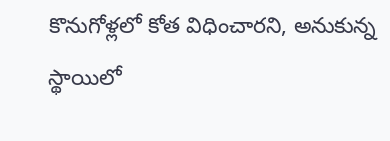కొనుగోళ్లలో కోత విధించారని, అనుకున్న స్థాయిలో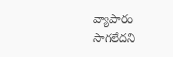వ్యాపారం సాగలేదని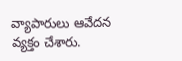వ్యాపారులు ఆవేదన వ్యక్తం చేశారు.